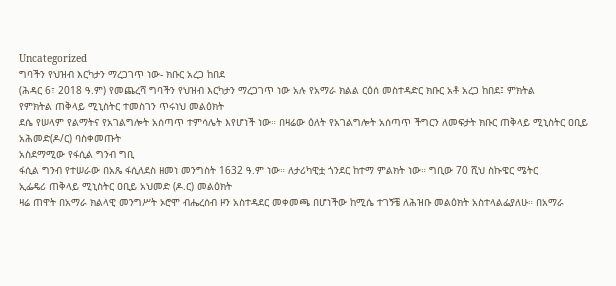Uncategorized
ግባችን የህዝብ እርካታን ማረጋገጥ ነው- ክቡር አረጋ ከበደ
(ሕዳር 6፣ 2018 ዓ.ም) የመጨረሻ ግባችን የህዝብ እርካታን ማረጋገጥ ነው አሉ የአማራ ክልል ርዕሰ መስተዳድር ክቡር አቶ አረጋ ከበደ፤ ምክትል
የምክትል ጠቅላይ ሚኒስትር ተመስገን ጥሩነህ መልዕክት
ደሴ የሠላም የልማትና የአገልግሎት አሰጣጥ ተምሳሌት እየሆነች ነው። በዛሬው ዕለት የአገልግሎት አሰጣጥ ችግርን ለመፍታት ክቡር ጠቅላይ ሚኒስትር ዐቢይ አሕመድ(ዶ/ር) ባስቀመጡት
አስደማሚው የፋሲል ግንብ ግቢ
ፋሲል ግንብ የተሠራው በአጼ ፋሲለደስ ዘመነ መንግስት 1632 ዓ.ም ነው። ለታሪካዊቷ ጎንደር ከተማ ምልክት ነው። ግቢው 70 ሺህ ስኩዌር ሜትር
ኢፌዴሪ ጠቅላይ ሚኒስትር ዐቢይ አህመድ (ዶ.ር) መልዕክት
ዛሬ ጠዋት በአማራ ክልላዊ መንግሥት ኦሮሞ ብሔረሰብ ዞን አስተዳደር መቀመጫ በሆነችው ከሚሴ ተገኝቼ ለሕዝቡ መልዕክት አስተላልፌያለሁ። በአማራ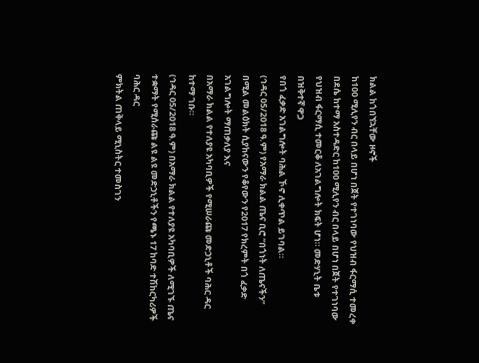ክልል ከጎበኘኋቸው ዞኖች
ከ100 ሚሊየን ብር በላይ በሆነ በጀት የተገነባው የህዝብ ፋርማሲ ተመረቀ
በደሴ ከተማ አስተዳድር ከ100 ሚሊየን ብር በላይ በሆነ በጀት የተገነባው የህዝብ ፋርማሲ ተመርቆ ለአገልግሎት ክፍት ሆነ። መድሃኒት ቤቱ በዝቅተኛ ዋጋ
የበጎ ፈቃድ አገልግሎት ባሕል ኾኖ ሊቀጥል ይገባል።
(ኅዳር 05/2018 ዓ.ም) የአማራ ክልል ጤና ቢሮ “በጎነት ለጤናችን” በሚል መልዕክት ሲያከናውን የቆየውን የ2017 የክረምት በጎ ፈቃድ አገልግሎት ማጠቃለያ እና
በአማራ ክልል የተለያዩ አካባቢዎች የሚሠራጩ መድኃኒቶች ባሕር ዳር ከተማ ገቡ።
(ኅዳር 05/2018 ዓ.ም) በአማራ ክልል የተለያዩ አካባቢዎች ለሚገኙ ጤና ተቋማት የሚሰራጩ ልዩ ልዩ መድኃኒቶችን የጫኑ 17 ከባድ ተሽከርካሪዎች ባሕር ዳር
ምክትል ጠቅላይ ሚኒስትር ተመስገን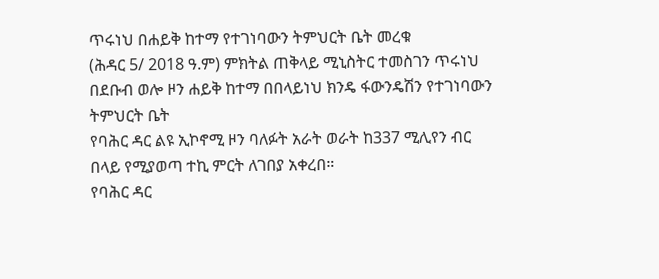ጥሩነህ በሐይቅ ከተማ የተገነባውን ትምህርት ቤት መረቁ
(ሕዳር 5/ 2018 ዓ.ም) ምክትል ጠቅላይ ሚኒስትር ተመስገን ጥሩነህ በደቡብ ወሎ ዞን ሐይቅ ከተማ በበላይነህ ክንዴ ፋውንዴሽን የተገነባውን ትምህርት ቤት
የባሕር ዳር ልዩ ኢኮኖሚ ዞን ባለፉት አራት ወራት ከ337 ሚሊየን ብር በላይ የሚያወጣ ተኪ ምርት ለገበያ አቀረበ።
የባሕር ዳር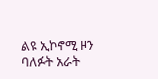ልዩ ኢኮኖሚ ዞን ባለፉት አራት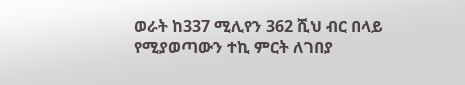ወራት ከ337 ሚሊየን 362 ሺህ ብር በላይ የሚያወጣውን ተኪ ምርት ለገበያ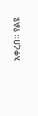አቀረበ። የልዩ